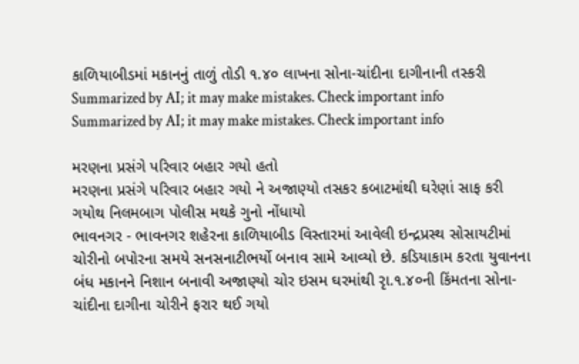કાળિયાબીડમાં મકાનનું તાળું તોડી ૧.૪૦ લાખના સોના-ચાંદીના દાગીનાની તસ્કરી
Summarized by AI; it may make mistakes. Check important info
Summarized by AI; it may make mistakes. Check important info

મરણના પ્રસંગે પરિવાર બહાર ગયો હતો
મરણના પ્રસંગે પરિવાર બહાર ગયો ને અજાણ્યો તસકર કબાટમાંથી ઘરેણાં સાફ કરી ગયોથ નિલમબાગ પોલીસ મથકે ગુનો નોંધાયો
ભાવનગર - ભાવનગર શહેરના કાળિયાબીડ વિસ્તારમાં આવેલી ઇન્દ્રપ્રસ્થ સોસાયટીમાં ચોરીનો બપોરના સમયે સનસનાટીભર્યો બનાવ સામે આવ્યો છે. કડિયાકામ કરતા યુવાનના બંધ મકાનને નિશાન બનાવી અજાણ્યો ચોર ઇસમ ઘરમાંથી રૃા.૧.૪૦ની કિંમતના સોના-ચાંદીના દાગીના ચોરીને ફરાર થઈ ગયો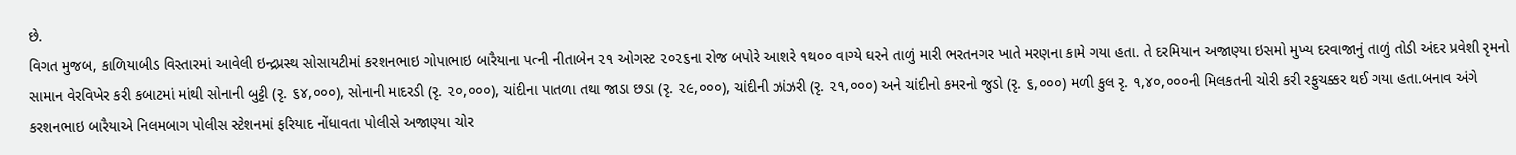છે.
વિગત મુજબ, કાળિયાબીડ વિસ્તારમાં આવેલી ઇન્દ્રપ્રસ્થ સોસાયટીમાં કરશનભાઇ ગોપાભાઇ બારૈયાના પત્ની નીતાબેન ૨૧ ઓગસ્ટ ૨૦૨૬ના રોજ બપોરે આશરે ૧થ૦૦ વાગ્યે ઘરને તાળું મારી ભરતનગર ખાતે મરણના કામે ગયા હતા. તે દરમિયાન અજાણ્યા ઇસમો મુખ્ય દરવાજાનું તાળું તોડી અંદર પ્રવેશી રૃમનો સામાન વેરવિખેર કરી કબાટમાં માંથી સોનાની બુટ્ટી (રૃ. ૬૪,૦૦૦), સોનાની માદરડી (રૃ. ૨૦,૦૦૦), ચાંદીના પાતળા તથા જાડા છડા (રૃ. ૨૯,૦૦૦), ચાંદીની ઝાંઝરી (રૃ. ૨૧,૦૦૦) અને ચાંદીનો કમરનો જુડો (રૃ. ૬,૦૦૦) મળી કુલ રૃ. ૧,૪૦,૦૦૦ની મિલકતની ચોરી કરી રફુચક્કર થઈ ગયા હતા.બનાવ અંગે કરશનભાઇ બારૈયાએ નિલમબાગ પોલીસ સ્ટેશનમાં ફરિયાદ નોંધાવતા પોલીસે અજાણ્યા ચોર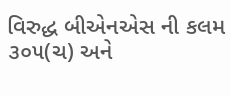વિરુદ્ધ બીએનએસ ની કલમ ૩૦૫(ચ) અને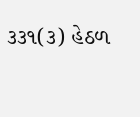૩૩૧(૩) હેઠળ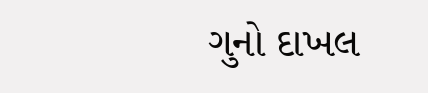ગુનો દાખલ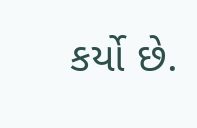કર્યો છે.